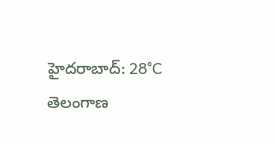హైదరాబాద్: 28°C
తెలంగాణ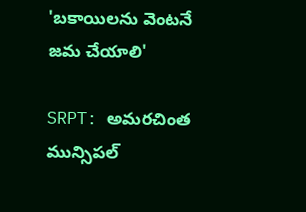'బకాయిలను వెంటనే జమ చేయాలి'

SRPT: అమరచింత మున్సిపల్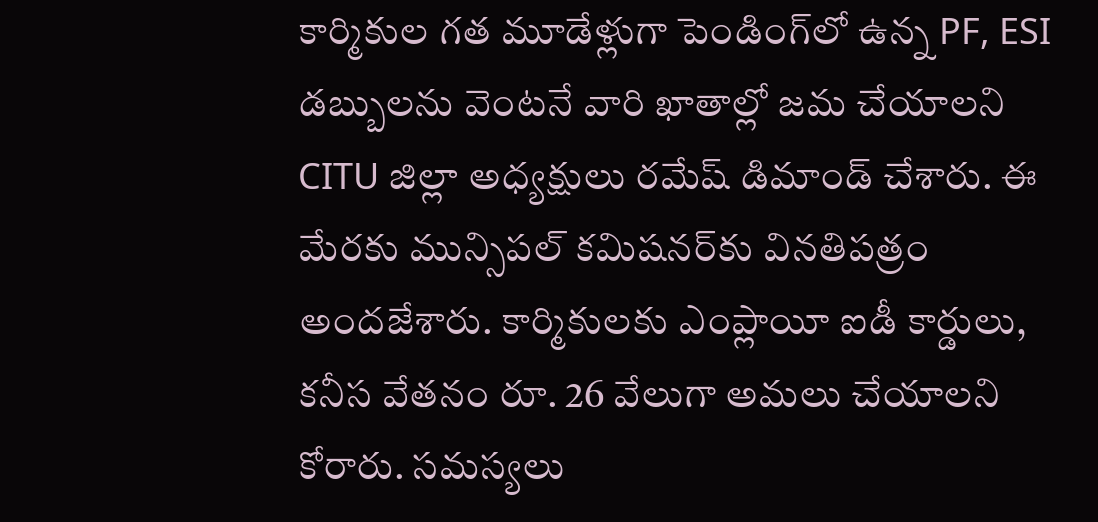కార్మికుల గత మూడేళ్లుగా పెండింగ్‌లో ఉన్న PF, ESI డబ్బులను వెంటనే వారి ఖాతాల్లో జమ చేయాలని CITU జిల్లా అధ్యక్షులు రమేష్ డిమాండ్ చేశారు. ఈ మేరకు మున్సిపల్ కమిషనర్‌కు వినతిపత్రం అందజేశారు. కార్మికులకు ఎంప్లాయీ ఐడీ కార్డులు, కనీస వేతనం రూ. 26 వేలుగా అమలు చేయాలని కోరారు. సమస్యలు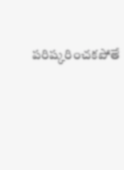పరిష్కరించకపోతే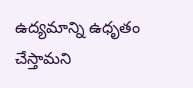ఉద్యమాన్ని ఉధృతం చేస్తామని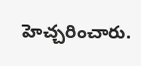హెచ్చరించారు.